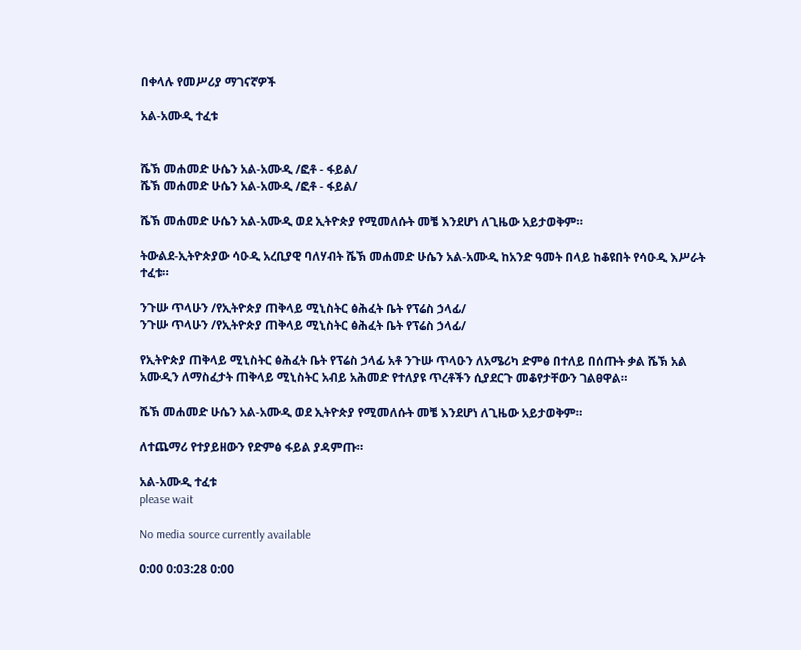በቀላሉ የመሥሪያ ማገናኛዎች

አል-አሙዲ ተፈቱ


ሼኽ መሐመድ ሁሴን አል-አሙዲ /ፎቶ - ፋይል/
ሼኽ መሐመድ ሁሴን አል-አሙዲ /ፎቶ - ፋይል/

ሼኽ መሐመድ ሁሴን አል-አሙዲ ወደ ኢትዮጵያ የሚመለሱት መቼ እንደሆነ ለጊዜው አይታወቅም።

ትውልደ-ኢትዮጵያው ሳዑዲ አረቢያዊ ባለሃብት ሼኽ መሐመድ ሁሴን አል-አሙዲ ከአንድ ዓመት በላይ ከቆዩበት የሳዑዲ እሥራት ተፈቱ።

ንጉሡ ጥላሁን /የኢትዮጵያ ጠቅላይ ሚኒስትር ፅሕፈት ቤት የፕሬስ ኃላፊ/
ንጉሡ ጥላሁን /የኢትዮጵያ ጠቅላይ ሚኒስትር ፅሕፈት ቤት የፕሬስ ኃላፊ/

የኢትዮጵያ ጠቅላይ ሚኒስትር ፅሕፈት ቤት የፕሬስ ኃላፊ አቶ ንጉሡ ጥላዑን ለአሜሪካ ድምፅ በተለይ በሰጡት ቃል ሼኽ አል አሙዲን ለማስፈታት ጠቅላይ ሚኒስትር አብይ አሕመድ የተለያዩ ጥረቶችን ሲያደርጉ መቆየታቸውን ገልፀዋል።

ሼኽ መሐመድ ሁሴን አል-አሙዲ ወደ ኢትዮጵያ የሚመለሱት መቼ እንደሆነ ለጊዜው አይታወቅም።

ለተጨማሪ የተያይዘውን የድምፅ ፋይል ያዳምጡ።

አል-አሙዲ ተፈቱ
please wait

No media source currently available

0:00 0:03:28 0:00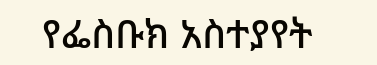የፌስቡክ አስተያየት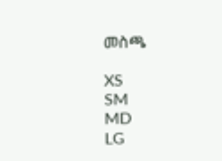መስጫ

XS
SM
MD
LG